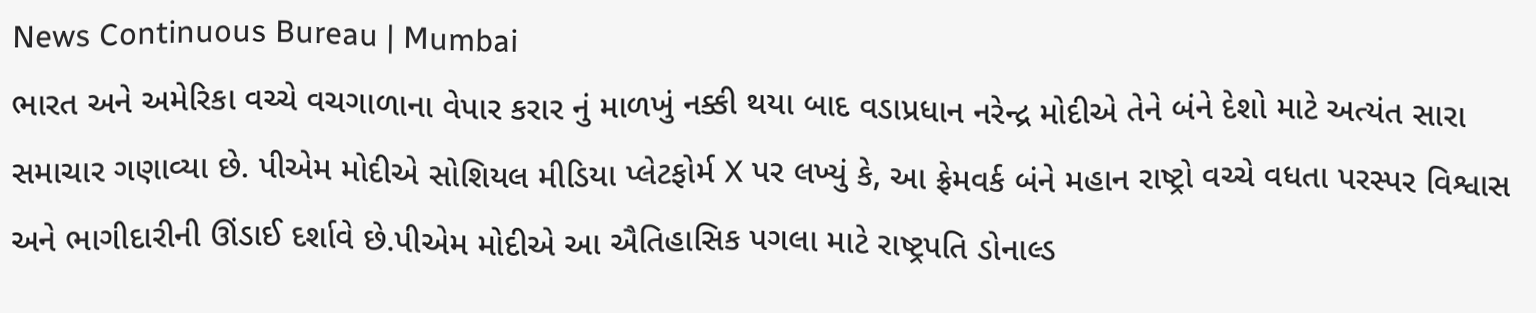News Continuous Bureau | Mumbai
ભારત અને અમેરિકા વચ્ચે વચગાળાના વેપાર કરાર નું માળખું નક્કી થયા બાદ વડાપ્રધાન નરેન્દ્ર મોદીએ તેને બંને દેશો માટે અત્યંત સારા સમાચાર ગણાવ્યા છે. પીએમ મોદીએ સોશિયલ મીડિયા પ્લેટફોર્મ X પર લખ્યું કે, આ ફ્રેમવર્ક બંને મહાન રાષ્ટ્રો વચ્ચે વધતા પરસ્પર વિશ્વાસ અને ભાગીદારીની ઊંડાઈ દર્શાવે છે.પીએમ મોદીએ આ ઐતિહાસિક પગલા માટે રાષ્ટ્રપતિ ડોનાલ્ડ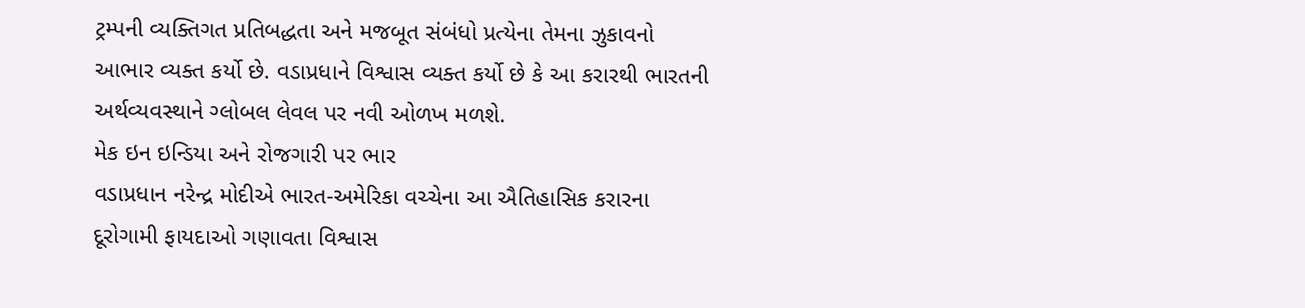ટ્રમ્પની વ્યક્તિગત પ્રતિબદ્ધતા અને મજબૂત સંબંધો પ્રત્યેના તેમના ઝુકાવનો આભાર વ્યક્ત કર્યો છે. વડાપ્રધાને વિશ્વાસ વ્યક્ત કર્યો છે કે આ કરારથી ભારતની અર્થવ્યવસ્થાને ગ્લોબલ લેવલ પર નવી ઓળખ મળશે.
મેક ઇન ઇન્ડિયા અને રોજગારી પર ભાર
વડાપ્રધાન નરેન્દ્ર મોદીએ ભારત-અમેરિકા વચ્ચેના આ ઐતિહાસિક કરારના દૂરોગામી ફાયદાઓ ગણાવતા વિશ્વાસ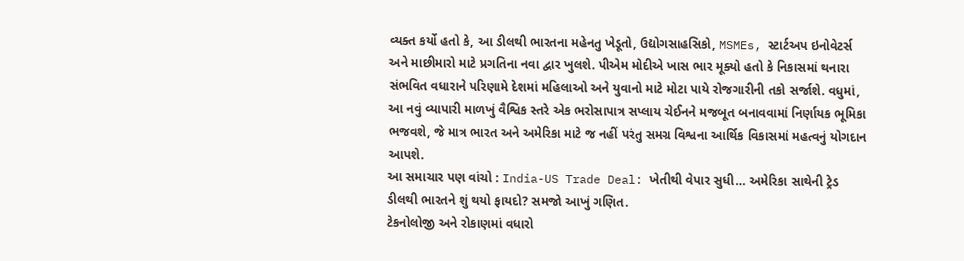વ્યક્ત કર્યો હતો કે, આ ડીલથી ભારતના મહેનતુ ખેડૂતો, ઉદ્યોગસાહસિકો, MSMEs, સ્ટાર્ટઅપ ઇનોવેટર્સ અને માછીમારો માટે પ્રગતિના નવા દ્વાર ખુલશે. પીએમ મોદીએ ખાસ ભાર મૂક્યો હતો કે નિકાસમાં થનારા સંભવિત વધારાને પરિણામે દેશમાં મહિલાઓ અને યુવાનો માટે મોટા પાયે રોજગારીની તકો સર્જાશે. વધુમાં, આ નવું વ્યાપારી માળખું વૈશ્વિક સ્તરે એક ભરોસાપાત્ર સપ્લાય ચેઈનને મજબૂત બનાવવામાં નિર્ણાયક ભૂમિકા ભજવશે, જે માત્ર ભારત અને અમેરિકા માટે જ નહીં પરંતુ સમગ્ર વિશ્વના આર્થિક વિકાસમાં મહત્વનું યોગદાન આપશે.
આ સમાચાર પણ વાંચો : India-US Trade Deal: ખેતીથી વેપાર સુધી… અમેરિકા સાથેની ટ્રેડ ડીલથી ભારતને શું થયો ફાયદો? સમજો આખું ગણિત.
ટેકનોલોજી અને રોકાણમાં વધારો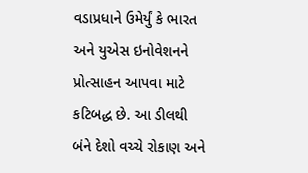વડાપ્રધાને ઉમેર્યું કે ભારત અને યુએસ ઇનોવેશનને પ્રોત્સાહન આપવા માટે કટિબદ્ધ છે. આ ડીલથી બંને દેશો વચ્ચે રોકાણ અને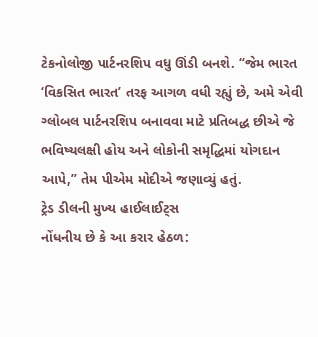ટેકનોલોજી પાર્ટનરશિપ વધુ ઊંડી બનશે. “જેમ ભારત ‘વિકસિત ભારત’ તરફ આગળ વધી રહ્યું છે, અમે એવી ગ્લોબલ પાર્ટનરશિપ બનાવવા માટે પ્રતિબદ્ધ છીએ જે ભવિષ્યલક્ષી હોય અને લોકોની સમૃદ્ધિમાં યોગદાન આપે,” તેમ પીએમ મોદીએ જણાવ્યું હતું.
ટ્રેડ ડીલની મુખ્ય હાઈલાઈટ્સ
નોંધનીય છે કે આ કરાર હેઠળ: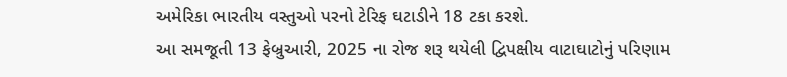અમેરિકા ભારતીય વસ્તુઓ પરનો ટેરિફ ઘટાડીને 18 ટકા કરશે.
આ સમજૂતી 13 ફેબ્રુઆરી, 2025 ના રોજ શરૂ થયેલી દ્વિપક્ષીય વાટાઘાટોનું પરિણામ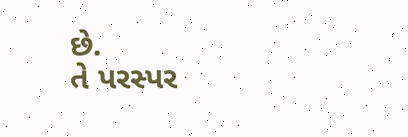છે.
તે પરસ્પર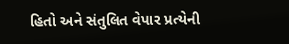હિતો અને સંતુલિત વેપાર પ્રત્યેની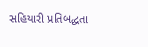સહિયારી પ્રતિબદ્ધતા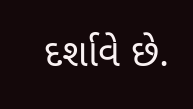દર્શાવે છે.